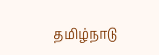தமிழ்நாடு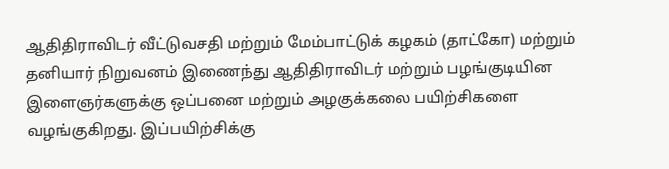ஆதிதிராவிடர் வீட்டுவசதி மற்றும் மேம்பாட்டுக் கழகம் (தாட்கோ) மற்றும் தனியார் நிறுவனம் இணைந்து ஆதிதிராவிடர் மற்றும் பழங்குடியின இளைஞர்களுக்கு ஒப்பனை மற்றும் அழகுக்கலை பயிற்சிகளை வழங்குகிறது. இப்பயிற்சிக்கு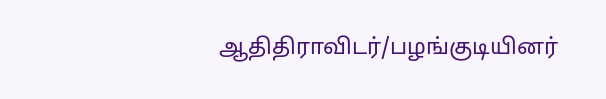ஆதிதிராவிடர்/பழங்குடியினர்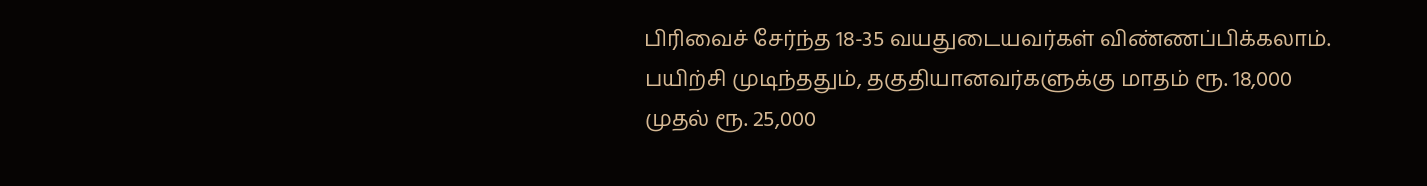பிரிவைச் சேர்ந்த 18-35 வயதுடையவர்கள் விண்ணப்பிக்கலாம். பயிற்சி முடிந்ததும், தகுதியானவர்களுக்கு மாதம் ரூ. 18,000 முதல் ரூ. 25,000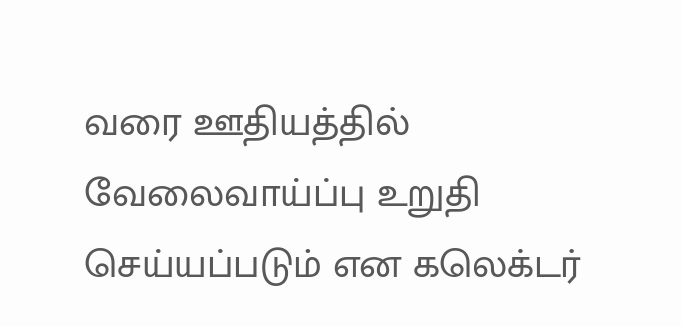வரை ஊதியத்தில் வேலைவாய்ப்பு உறுதி செய்யப்படும் என கலெக்டர்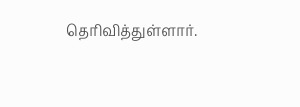தெரிவித்துள்ளார்.